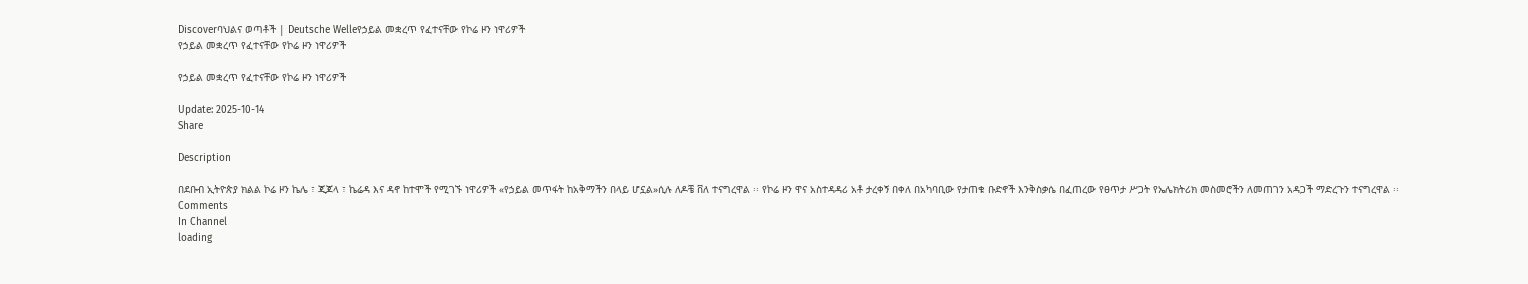Discoverባህልና ወጣቶች | Deutsche Welleየኃይል መቋረጥ የፈተናቸው የኮሬ ዞን ነዋሪዎች
የኃይል መቋረጥ የፈተናቸው የኮሬ ዞን ነዋሪዎች

የኃይል መቋረጥ የፈተናቸው የኮሬ ዞን ነዋሪዎች

Update: 2025-10-14
Share

Description

በደቡብ ኢትዮጵያ ክልል ኮሬ ዞን ኬሌ ፣ ጂጆላ ፣ ኬሬዳ እና ዳኖ ከተሞች የሚገኙ ነዋሪዎች «የኃይል መጥፋት ከአቅማችን በላይ ሆኗል»ሲሉ ለዶቼ ቨለ ተናግረዋል ፡፡ የኮሬ ዞን ዋና አስተዳዳሪ አቶ ታረቀኝ በቀለ በአካባቢው የታጠቁ ቡድኖች እንቅስቃሴ በፈጠረው የፀጥታ ሥጋት የኤሌክትሪክ መስመሮችን ለመጠገን አዳጋች ማድረጉን ተናግረዋል ፡፡
Comments
In Channel
loading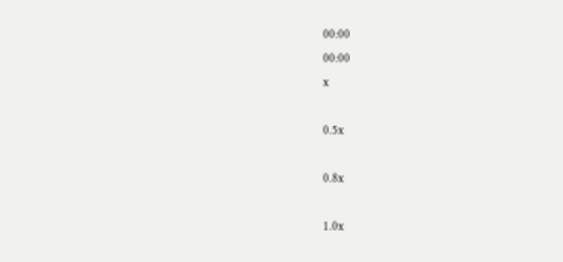00:00
00:00
x

0.5x

0.8x

1.0x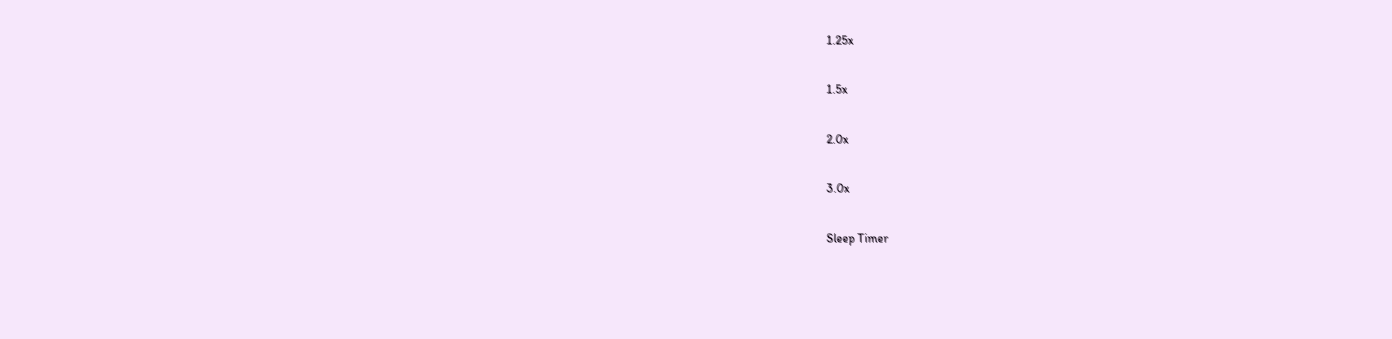1.25x

1.5x

2.0x

3.0x

Sleep Timer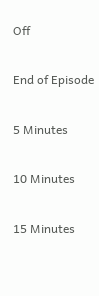Off

End of Episode

5 Minutes

10 Minutes

15 Minutes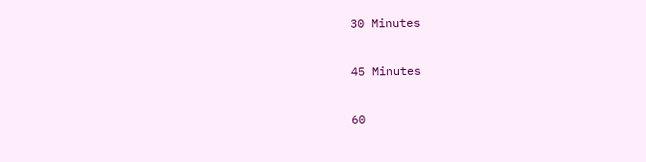30 Minutes

45 Minutes

60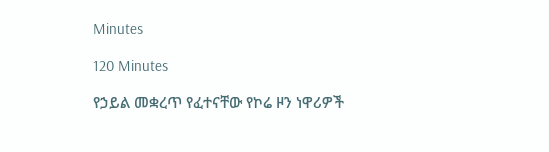Minutes

120 Minutes

የኃይል መቋረጥ የፈተናቸው የኮሬ ዞን ነዋሪዎች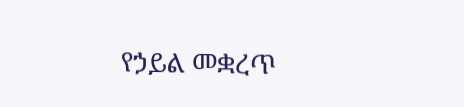የኃይል መቋረጥ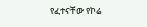የፈተናቸው የኮሬ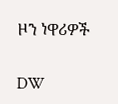ዞን ነዋሪዎች

DW